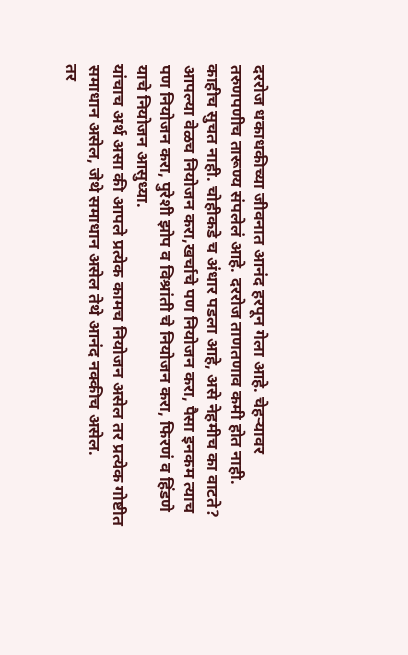दररोज धकाधकीच्या जीवनात आनंद हरपून गेला आहे. चेहऱ्यावर तरुणपणीच तारूण्य संपलेलं आहे. दररोज ताणतणाव कमी होत नाही. काहीच सुचत नाही. चोहीकडे च अंधार पडला आहे, असे नेहमीच का वाटते?
आपल्या वेळच नियोजन करा,खर्चाचे पण नियोजन करा, पैसा इनकम त्याच पण नियोजन करा, पुरेशी झोप व विश्रांती चे नियोजन करा, फिरणं व हिंडणे याचे नियोजन आसुध्या.
यांचाच अर्थ असा की आपले प्रत्येक कामच नियोजन असेल तर प्रत्येक गोष्टीत समाधान असेल, जेथे समाधान असेल तेथे आनंद नक्कीच असेल.
तर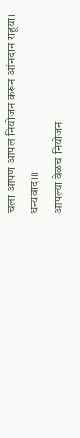चला आपण आपल नियोजन करून आंनदान राहूया।
धन्यवाद।।।
आपल्या वेळच नियोजन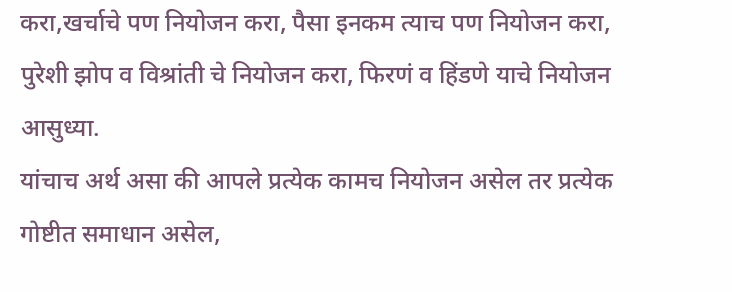करा,खर्चाचे पण नियोजन करा, पैसा इनकम त्याच पण नियोजन करा, पुरेशी झोप व विश्रांती चे नियोजन करा, फिरणं व हिंडणे याचे नियोजन आसुध्या.
यांचाच अर्थ असा की आपले प्रत्येक कामच नियोजन असेल तर प्रत्येक गोष्टीत समाधान असेल,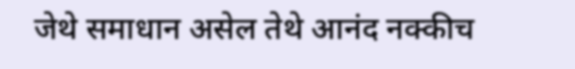जेथे समाधान असेल तेथे आनंद नक्कीच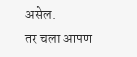असेल.
तर चला आपण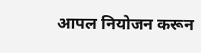आपल नियोजन करून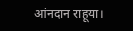आंनदान राहूया।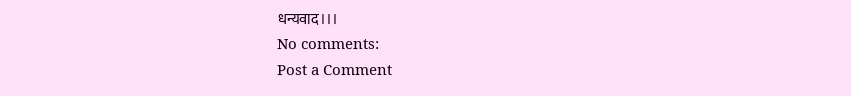धन्यवाद।।।
No comments:
Post a Comment